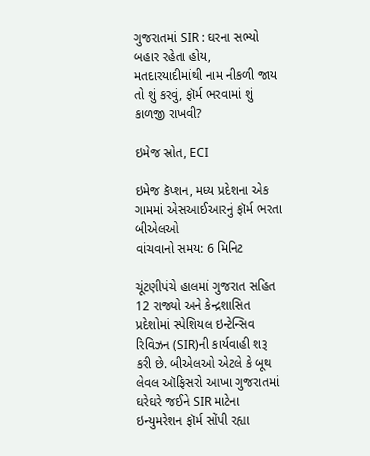ગુજરાતમાં SIR : ઘરના સભ્યો બહાર રહેતા હોય, મતદારયાદીમાંથી નામ નીકળી જાય તો શું કરવું, ફૉર્મ ભરવામાં શું કાળજી રાખવી?

ઇમેજ સ્રોત, ECI

ઇમેજ કૅપ્શન, મધ્ય પ્રદેશના એક ગામમાં એસઆઈઆરનું ફૉર્મ ભરતા બીએલઓ
વાંચવાનો સમય: 6 મિનિટ

ચૂંટણીપંચે હાલમાં ગુજરાત સહિત 12 રાજ્યો અને કેન્દ્રશાસિત પ્રદેશોમાં સ્પેશિયલ ઇન્ટેન્સિવ રિવિઝન (SIR)ની કાર્યવાહી શરૂ કરી છે. બીએલઓ એટલે કે બૂથ લેવલ ઑફિસરો આખા ગુજરાતમાં ઘરેઘરે જઈને SIR માટેના ઇન્યુમરેશન ફૉર્મ સોંપી રહ્યા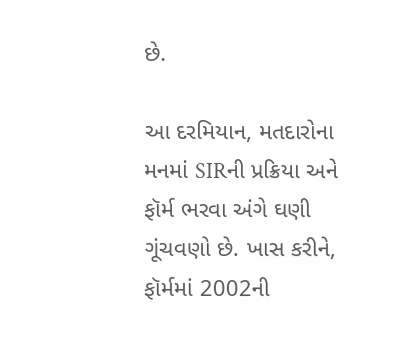છે.

આ દરમિયાન, મતદારોના મનમાં SIRની પ્રક્રિયા અને ફૉર્મ ભરવા અંગે ઘણી ગૂંચવણો છે. ખાસ કરીને, ફૉર્મમાં 2002ની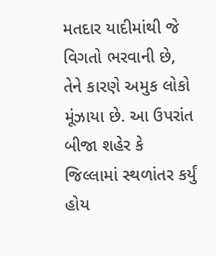મતદાર યાદીમાંથી જે વિગતો ભરવાની છે, તેને કારણે અમુક લોકો મૂંઝાયા છે. આ ઉપરાંત બીજા શહેર કે જિલ્લામાં સ્થળાંતર કર્યું હોય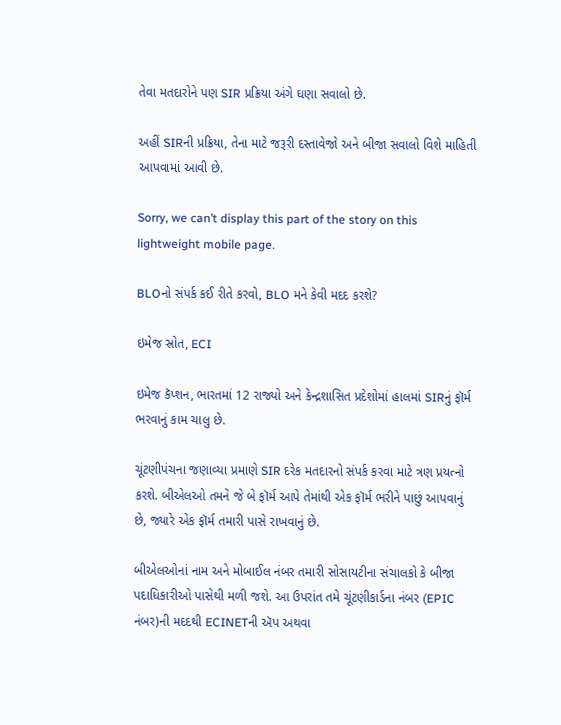તેવા મતદારોને પણ SIR પ્રક્રિયા અંગે ઘણા સવાલો છે.

અહીં SIRની પ્રક્રિયા, તેના માટે જરૂરી દસ્તાવેજો અને બીજા સવાલો વિશે માહિતી આપવામાં આવી છે.

Sorry, we can’t display this part of the story on this lightweight mobile page.

BLOનો સંપર્ક કઈ રીતે કરવો, BLO મને કેવી મદદ કરશે?

ઇમેજ સ્રોત, ECI

ઇમેજ કૅપ્શન, ભારતમાં 12 રાજ્યો અને કેન્દ્રશાસિત પ્રદેશોમાં હાલમાં SIRનું ફૉર્મ ભરવાનું કામ ચાલુ છે.

ચૂંટણીપંચના જણાવ્યા પ્રમાણે SIR દરેક મતદારનો સંપર્ક કરવા માટે ત્રણ પ્રયત્નો કરશે. બીએલઓ તમને જે બે ફૉર્મ આપે તેમાંથી એક ફૉર્મ ભરીને પાછું આપવાનું છે, જ્યારે એક ફૉર્મ તમારી પાસે રાખવાનું છે.

બીએલઓનાં નામ અને મોબાઈલ નંબર તમારી સોસાયટીના સંચાલકો કે બીજા પદાધિકારીઓ પાસેથી મળી જશે. આ ઉપરાંત તમે ચૂંટણીકાર્ડના નંબર (EPIC નંબર)ની મદદથી ECINETની ઍપ અથવા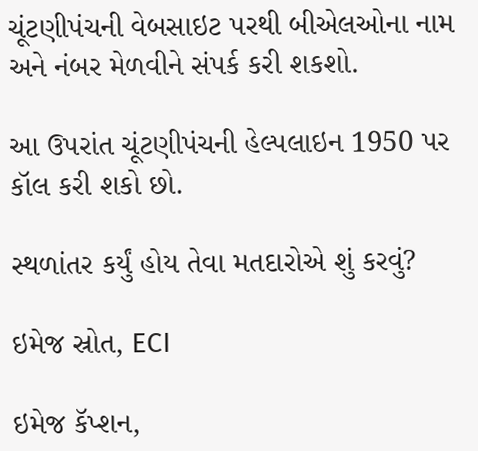ચૂંટણીપંચની વેબસાઇટ પરથી બીએલઓના નામ અને નંબર મેળવીને સંપર્ક કરી શકશો.

આ ઉપરાંત ચૂંટણીપંચની હેલ્પલાઇન 1950 પર કૉલ કરી શકો છો.

સ્થળાંતર કર્યું હોય તેવા મતદારોએ શું કરવું?

ઇમેજ સ્રોત, ECI

ઇમેજ કૅપ્શન,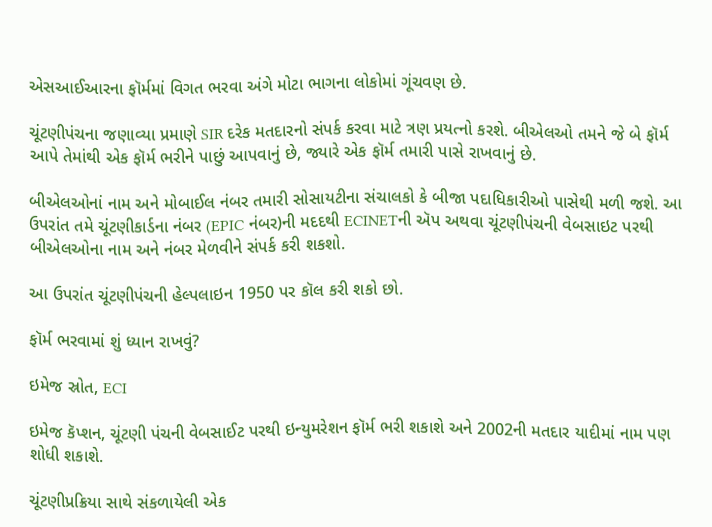એસઆઈઆરના ફૉર્મમાં વિગત ભરવા અંગે મોટા ભાગના લોકોમાં ગૂંચવણ છે.

ચૂંટણીપંચના જણાવ્યા પ્રમાણે SIR દરેક મતદારનો સંપર્ક કરવા માટે ત્રણ પ્રયત્નો કરશે. બીએલઓ તમને જે બે ફૉર્મ આપે તેમાંથી એક ફૉર્મ ભરીને પાછું આપવાનું છે, જ્યારે એક ફૉર્મ તમારી પાસે રાખવાનું છે.

બીએલઓનાં નામ અને મોબાઈલ નંબર તમારી સોસાયટીના સંચાલકો કે બીજા પદાધિકારીઓ પાસેથી મળી જશે. આ ઉપરાંત તમે ચૂંટણીકાર્ડના નંબર (EPIC નંબર)ની મદદથી ECINETની ઍપ અથવા ચૂંટણીપંચની વેબસાઇટ પરથી બીએલઓના નામ અને નંબર મેળવીને સંપર્ક કરી શકશો.

આ ઉપરાંત ચૂંટણીપંચની હેલ્પલાઇન 1950 પર કૉલ કરી શકો છો.

ફૉર્મ ભરવામાં શું ધ્યાન રાખવું?

ઇમેજ સ્રોત, ECI

ઇમેજ કૅપ્શન, ચૂંટણી પંચની વેબસાઈટ પરથી ઇન્યુમરેશન ફૉર્મ ભરી શકાશે અને 2002ની મતદાર યાદીમાં નામ પણ શોધી શકાશે.

ચૂંટણીપ્રક્રિયા સાથે સંકળાયેલી એક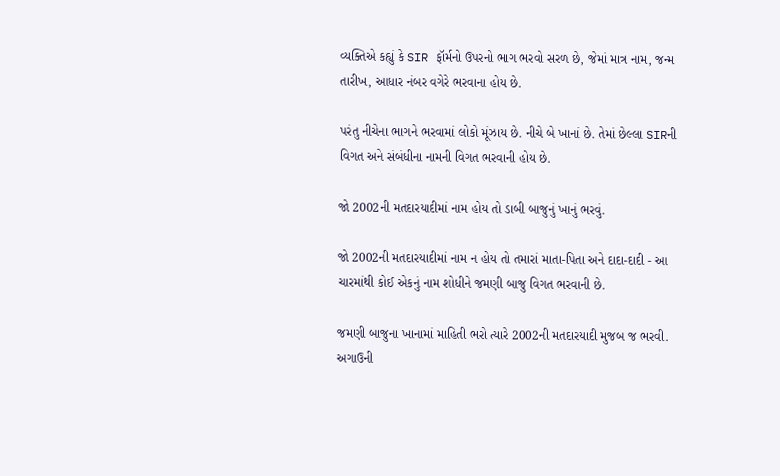વ્યક્તિએ કહ્યું કે SIR ફૉર્મનો ઉપરનો ભાગ ભરવો સરળ છે, જેમાં માત્ર નામ, જન્મ તારીખ, આધાર નંબર વગેરે ભરવાના હોય છે.

પરંતુ નીચેના ભાગને ભરવામાં લોકો મૂંઝાય છે. નીચે બે ખાનાં છે. તેમાં છેલ્લા SIRની વિગત અને સંબંધીના નામની વિગત ભરવાની હોય છે.

જો 2002ની મતદારયાદીમાં નામ હોય તો ડાબી બાજુનું ખાનું ભરવું.

જો 2002ની મતદારયાદીમાં નામ ન હોય તો તમારાં માતા-પિતા અને દાદા-દાદી - આ ચારમાંથી કોઈ એકનું નામ શોધીને જમણી બાજુ વિગત ભરવાની છે.

જમણી બાજુના ખાનામાં માહિતી ભરો ત્યારે 2002ની મતદારયાદી મુજબ જ ભરવી. અગાઉની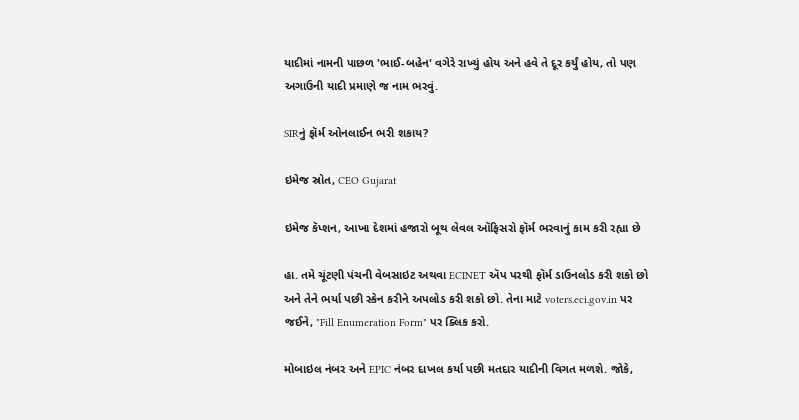યાદીમાં નામની પાછળ 'ભાઈ-બહેન' વગેરે રાખ્યું હોય અને હવે તે દૂર કર્યું હોય, તો પણ અગાઉની યાદી પ્રમાણે જ નામ ભરવું.

SIRનું ફૉર્મ ઓનલાઈન ભરી શકાય?

ઇમેજ સ્રોત, CEO Gujarat

ઇમેજ કૅપ્શન, આખા દેશમાં હજારો બૂથ લેવલ ઑફિસરો ફૉર્મ ભરવાનું કામ કરી રહ્યા છે

હા. તમે ચૂંટણી પંચની વેબસાઇટ અથવા ECINET ઍપ પરથી ફૉર્મ ડાઉનલોડ કરી શકો છો અને તેને ભર્યા પછી સ્કેન કરીને અપલોડ કરી શકો છો. તેના માટે voters.eci.gov.in પર જઈને, "Fill Enumeration Form" પર ક્લિક કરો.

મોબાઇલ નંબર અને EPIC નંબર દાખલ કર્યા પછી મતદાર યાદીની વિગત મળશે. જોકે,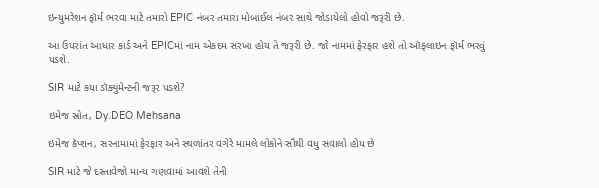ઇન્યુમરેશન ફૉર્મ ભરવા માટે તમારો EPIC નંબર તમારા મોબાઈલ નંબર સાથે જોડાયેલો હોવો જરૂરી છે.

આ ઉપરાંત આધાર કાર્ડ અને EPICમાં નામ એકદમ સરખા હોય તે જરૂરી છે. જો નામમાં ફેરફાર હશે તો ઑફલાઇન ફૉર્મ ભરવું પડશે.

SIR માટે કયા ડૉક્યુમેન્ટની જરૂર પડશે?

ઇમેજ સ્રોત, Dy.DEO Mehsana

ઇમેજ કૅપ્શન, સરનામામાં ફેરફાર અને સ્થળાંતર વગેરે મામલે લોકોને સૌથી વધુ સવાલો હોય છે

SIR માટે જે દસ્તાવેજો માન્ય ગણવામાં આવશે તેની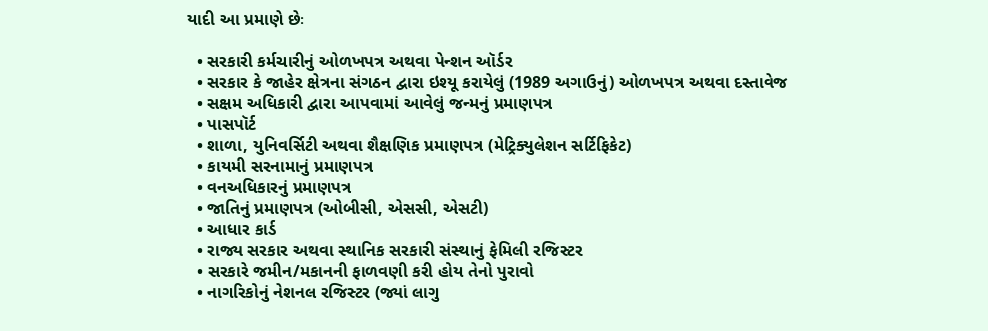યાદી આ પ્રમાણે છેઃ

  • સરકારી કર્મચારીનું ઓળખપત્ર અથવા પેન્શન ઑર્ડર
  • સરકાર કે જાહેર ક્ષેત્રના સંગઠન દ્વારા ઇશ્યૂ કરાયેલું (1989 અગાઉનું) ઓળખપત્ર અથવા દસ્તાવેજ
  • સક્ષમ અધિકારી દ્વારા આપવામાં આવેલું જન્મનું પ્રમાણપત્ર
  • પાસપૉર્ટ
  • શાળા, યુનિવર્સિટી અથવા શૈક્ષણિક પ્રમાણપત્ર (મેટ્રિક્યુલેશન સર્ટિફિકેટ)
  • કાયમી સરનામાનું પ્રમાણપત્ર
  • વનઅધિકારનું પ્રમાણપત્ર
  • જાતિનું પ્રમાણપત્ર (ઓબીસી, એસસી, એસટી)
  • આધાર કાર્ડ
  • રાજ્ય સરકાર અથવા સ્થાનિક સરકારી સંસ્થાનું ફેમિલી રજિસ્ટર
  • સરકારે જમીન/મકાનની ફાળવણી કરી હોય તેનો પુરાવો
  • નાગરિકોનું નેશનલ રજિસ્ટર (જ્યાં લાગુ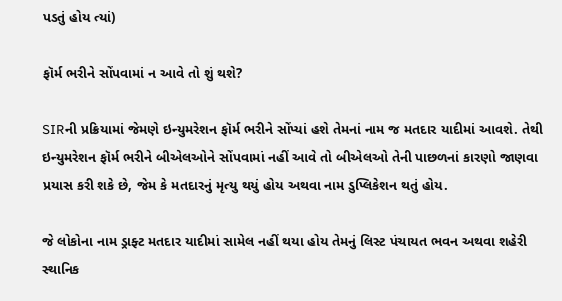પડતું હોય ત્યાં)

ફૉર્મ ભરીને સોંપવામાં ન આવે તો શું થશે?

SIRની પ્રક્રિયામાં જેમણે ઇન્યુમરેશન ફૉર્મ ભરીને સોંપ્યાં હશે તેમનાં નામ જ મતદાર યાદીમાં આવશે. તેથી ઇન્યુમરેશન ફૉર્મ ભરીને બીએલઓને સોંપવામાં નહીં આવે તો બીએલઓ તેની પાછળનાં કારણો જાણવા પ્રયાસ કરી શકે છે, જેમ કે મતદારનું મૃત્યુ થયું હોય અથવા નામ ડુપ્લિકેશન થતું હોય.

જે લોકોના નામ ડ્રાફ્ટ મતદાર યાદીમાં સામેલ નહીં થયા હોય તેમનું લિસ્ટ પંચાયત ભવન અથવા શહેરી સ્થાનિક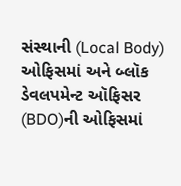સંસ્થાની (Local Body) ઓફિસમાં અને બ્લૉક ડેવલપમેન્ટ ઑફિસર (BDO)ની ઓફિસમાં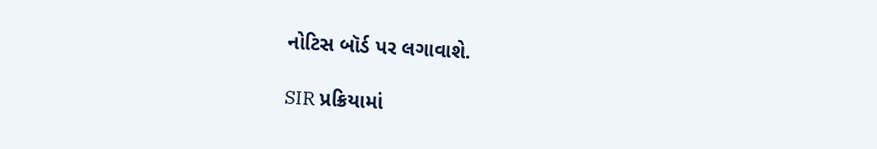નોટિસ બૉર્ડ પર લગાવાશે.

SIR પ્રક્રિયામાં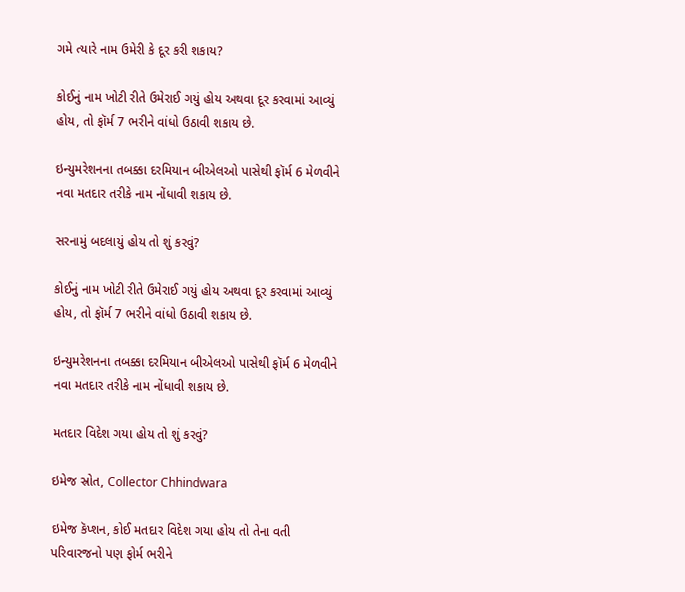ગમે ત્યારે નામ ઉમેરી કે દૂર કરી શકાય?

કોઈનું નામ ખોટી રીતે ઉમેરાઈ ગયું હોય અથવા દૂર કરવામાં આવ્યું હોય, તો ફૉર્મ 7 ભરીને વાંધો ઉઠાવી શકાય છે.

ઇન્યુમરેશનના તબક્કા દરમિયાન બીએલઓ પાસેથી ફૉર્મ 6 મેળવીને નવા મતદાર તરીકે નામ નોંધાવી શકાય છે.

સરનામું બદલાયું હોય તો શું કરવું?

કોઈનું નામ ખોટી રીતે ઉમેરાઈ ગયું હોય અથવા દૂર કરવામાં આવ્યું હોય, તો ફૉર્મ 7 ભરીને વાંધો ઉઠાવી શકાય છે.

ઇન્યુમરેશનના તબક્કા દરમિયાન બીએલઓ પાસેથી ફૉર્મ 6 મેળવીને નવા મતદાર તરીકે નામ નોંધાવી શકાય છે.

મતદાર વિદેશ ગયા હોય તો શું કરવું?

ઇમેજ સ્રોત, Collector Chhindwara

ઇમેજ કૅપ્શન, કોઈ મતદાર વિદેશ ગયા હોય તો તેના વતી પરિવારજનો પણ ફોર્મ ભરીને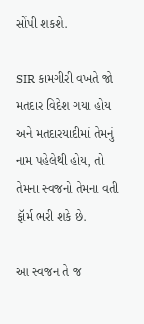સોંપી શકશે.

SIR કામગીરી વખતે જો મતદાર વિદેશ ગયા હોય અને મતદારયાદીમાં તેમનું નામ પહેલેથી હોય, તો તેમના સ્વજનો તેમના વતી ફૉર્મ ભરી શકે છે.

આ સ્વજન તે જ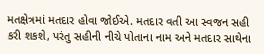મતક્ષેત્રમાં મતદાર હોવા જોઈએ. મતદાર વતી આ સ્વજન સહી કરી શકશે, પરંતુ સહીની નીચે પોતાના નામ અને મતદાર સાથેના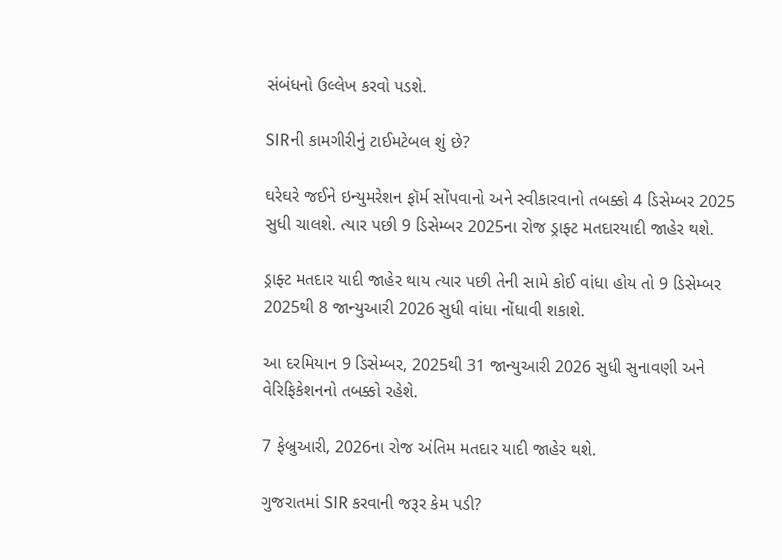સંબંધનો ઉલ્લેખ કરવો પડશે.

SIRની કામગીરીનું ટાઈમટેબલ શું છે?

ઘરેઘરે જઈને ઇન્યુમરેશન ફૉર્મ સોંપવાનો અને સ્વીકારવાનો તબક્કો 4 ડિસેમ્બર 2025 સુધી ચાલશે. ત્યાર પછી 9 ડિસેમ્બર 2025ના રોજ ડ્રાફ્ટ મતદારયાદી જાહેર થશે.

ડ્રાફ્ટ મતદાર યાદી જાહેર થાય ત્યાર પછી તેની સામે કોઈ વાંધા હોય તો 9 ડિસેમ્બર 2025થી 8 જાન્યુઆરી 2026 સુધી વાંધા નોંધાવી શકાશે.

આ દરમિયાન 9 ડિસેમ્બર, 2025થી 31 જાન્યુઆરી 2026 સુધી સુનાવણી અને વેરિફિકેશનનો તબક્કો રહેશે.

7 ફેબ્રુઆરી, 2026ના રોજ અંતિમ મતદાર યાદી જાહેર થશે.

ગુજરાતમાં SIR કરવાની જરૂર કેમ પડી?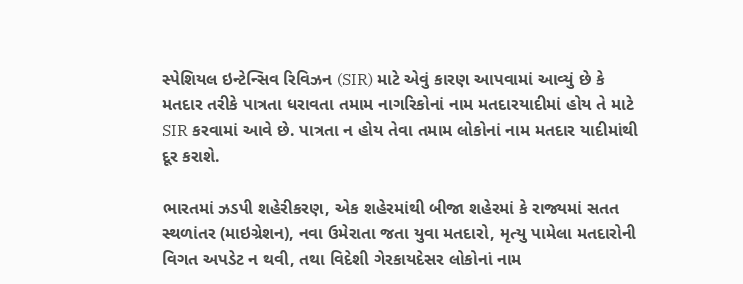સ્પેશિયલ ઇન્ટેન્સિવ રિવિઝન (SIR) માટે એવું કારણ આપવામાં આવ્યું છે કે મતદાર તરીકે પાત્રતા ધરાવતા તમામ નાગરિકોનાં નામ મતદારયાદીમાં હોય તે માટે SIR કરવામાં આવે છે. પાત્રતા ન હોય તેવા તમામ લોકોનાં નામ મતદાર યાદીમાંથી દૂર કરાશે.

ભારતમાં ઝડપી શહેરીકરણ, એક શહેરમાંથી બીજા શહેરમાં કે રાજ્યમાં સતત સ્થળાંતર (માઇગ્રેશન), નવા ઉમેરાતા જતા યુવા મતદારો, મૃત્યુ પામેલા મતદારોની વિગત અપડેટ ન થવી, તથા વિદેશી ગેરકાયદેસર લોકોનાં નામ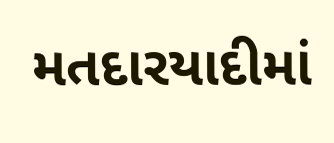મતદારયાદીમાં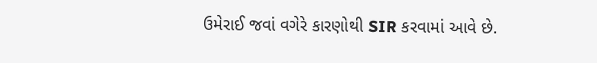ઉમેરાઈ જવાં વગેરે કારણોથી SIR કરવામાં આવે છે.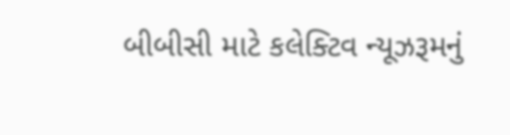બીબીસી માટે કલેક્ટિવ ન્યૂઝરૂમનું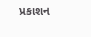પ્રકાશન